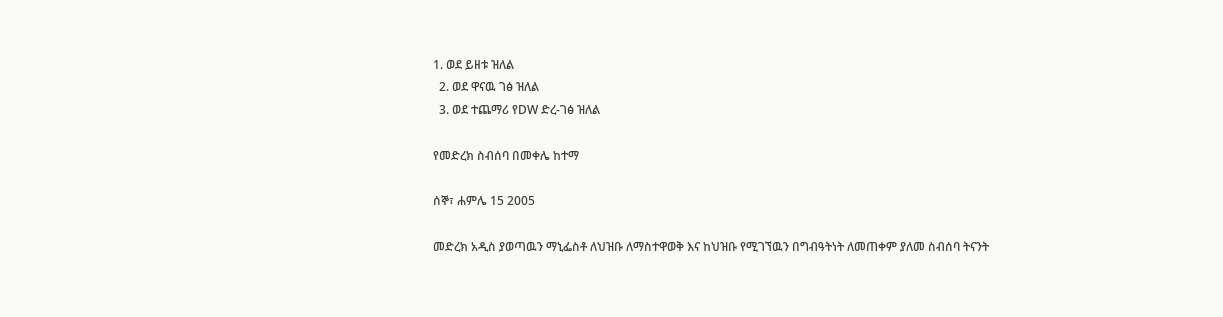1. ወደ ይዘቱ ዝለል
  2. ወደ ዋናዉ ገፅ ዝለል
  3. ወደ ተጨማሪ የDW ድረ-ገፅ ዝለል

የመድረክ ስብሰባ በመቀሌ ከተማ

ሰኞ፣ ሐምሌ 15 2005

መድረክ አዲስ ያወጣዉን ማኒፌስቶ ለህዝቡ ለማስተዋወቅ እና ከህዝቡ የሚገኘዉን በግብዓትነት ለመጠቀም ያለመ ስብሰባ ትናንት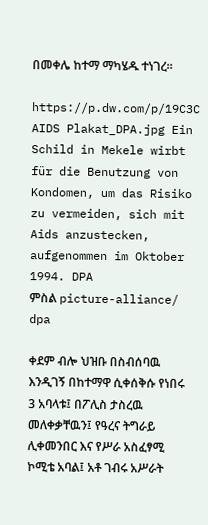በመቀሌ ከተማ ማካሄዱ ተነገረ።

https://p.dw.com/p/19C3C
AIDS Plakat_DPA.jpg Ein Schild in Mekele wirbt für die Benutzung von Kondomen, um das Risiko zu vermeiden, sich mit Aids anzustecken, aufgenommen im Oktober 1994. DPA
ምስል picture-alliance/ dpa

ቀደም ብሎ ህዝቡ በስብሰባዉ እንዲገኝ በከተማዋ ሲቀሰቅሱ የነበሩ 3 አባላቱ፤ በፖሊስ ታስረዉ መለቀቃቸዉን፤ የዓረና ትግራይ ሊቀመንበር እና የሥራ አስፈፃሚ ኮሚቴ አባል፤ አቶ ገብሩ አሥራት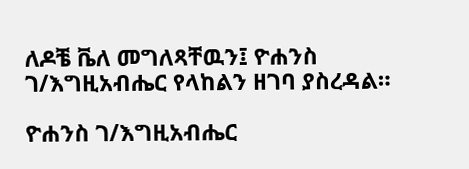ለዶቼ ቬለ መግለጻቸዉን፤ ዮሐንስ ገ/እግዚአብሔር የላከልን ዘገባ ያስረዳል።

ዮሐንስ ገ/እግዚአብሔር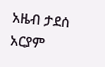አዜብ ታደሰ
አርያም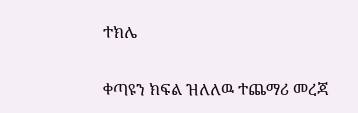ተክሌ

ቀጣዩን ክፍል ዝለለዉ ተጨማሪ መረጃ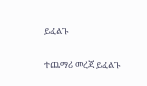ይፈልጉ

ተጨማሪ መረጃ ይፈልጉ